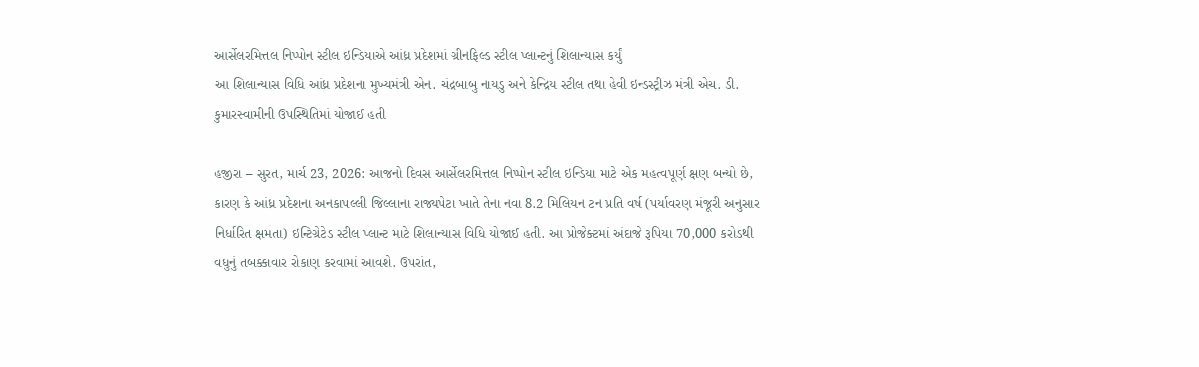આર્સેલરમિત્તલ નિપ્પોન સ્ટીલ ઇન્ડિયાએ આંધ્ર પ્રદેશમાં ગ્રીનફિલ્ડ સ્ટીલ પ્લાન્ટનું શિલાન્યાસ કર્યું
આ શિલાન્યાસ વિધિ આંધ્ર પ્રદેશના મુખ્યમંત્રી એન. ચંદ્રબાબુ નાયડુ અને કેન્દ્રિય સ્ટીલ તથા હેવી ઇન્ડસ્ટ્રીઝ મંત્રી એચ. ડી. કુમારસ્વામીની ઉપસ્થિતિમાં યોજાઈ હતી

હજીરા – સુરત, માર્ચ 23, 2026: આજનો દિવસ આર્સેલરમિત્તલ નિપ્પોન સ્ટીલ ઇન્ડિયા માટે એક મહત્વપૂર્ણ ક્ષણ બન્યો છે, કારણ કે આંધ્ર પ્રદેશના અનકાપલ્લી જિલ્લાના રાજ્યપેટા ખાતે તેના નવા 8.2 મિલિયન ટન પ્રતિ વર્ષ (પર્યાવરણ મંજૂરી અનુસાર નિર્ધારિત ક્ષમતા) ઇન્ટિગ્રેટેડ સ્ટીલ પ્લાન્ટ માટે શિલાન્યાસ વિધિ યોજાઈ હતી. આ પ્રોજેક્ટમાં અંદાજે રૂપિયા 70,000 કરોડથી વધુનું તબક્કાવાર રોકાણ કરવામાં આવશે. ઉપરાંત,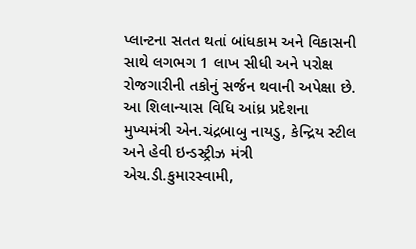પ્લાન્ટના સતત થતાં બાંધકામ અને વિકાસની સાથે લગભગ 1 લાખ સીધી અને પરોક્ષ રોજગારીની તકોનું સર્જન થવાની અપેક્ષા છે.
આ શિલાન્યાસ વિધિ આંધ્ર પ્રદેશના મુખ્યમંત્રી એન.ચંદ્રબાબુ નાયડુ, કેન્દ્રિય સ્ટીલ અને હેવી ઇન્ડસ્ટ્રીઝ મંત્રી એચ.ડી.કુમારસ્વામી,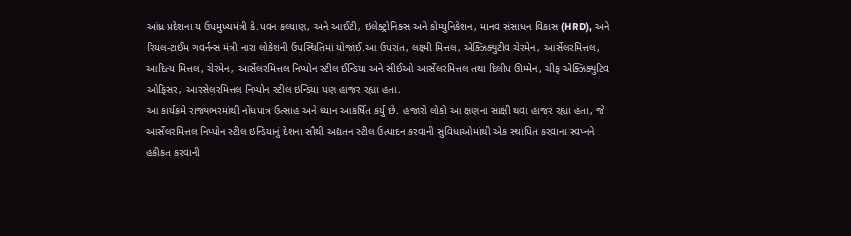આંધ્ર પ્રદેશના ય ઉપમુખ્યમંત્રી કે.પવન કલ્યાણ, અને આઈટી, ઇલેક્ટ્રોનિક્સ અને કોમ્યુનિકેશન, માનવ સંસાધન વિકાસ (HRD), અને રિયલ-ટાઈમ ગવર્નન્સ મંત્રી નારા લોકેશની ઉપસ્થિતિમાં યોજાઈ.આ ઉપરાંત, લક્ષ્મી મિત્તલ, એક્ઝિક્યુટીવ ચેરમેન, આર્સેલરમિત્તલ, આદિત્ય મિત્તલ, ચેરમેન, આર્સેલરમિત્તલ નિપ્પોન સ્ટીલ ઈન્ડિયા અને સીઈઓ આર્સેલરમિત્તલ તથા દિલીપ ઊમ્મેન, ચીફ એક્ઝિક્યુટિવ ઓફિસર, આરસેલરમિત્તલ નિપ્પોન સ્ટીલ ઇન્ડિયા પણ હાજર રહ્યા હતા.
આ કાર્યક્રમે રાજ્યભરમાંથી નોંધપાત્ર ઉત્સાહ અને ધ્યાન આકર્ષિત કર્યુ છે. હજારો લોકો આ ક્ષણના સાક્ષી થવા હાજર રહ્યા હતા, જે આર્સેલરમિત્તલ નિપ્પોન સ્ટીલ ઇન્ડિયાનું દેશના સૌથી અદ્યતન સ્ટીલ ઉત્પાદન કરવાની સુવિધાઓમાંથી એક સ્થાપિત કરવાના સ્વપ્નને હકીકત કરવાની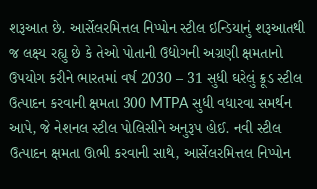શરૂઆત છે. આર્સેલરમિત્તલ નિપ્પોન સ્ટીલ ઇન્ડિયાનું શરૂઆતથી જ લક્ષ્ય રહ્યુ છે કે તેઓ પોતાની ઉદ્યોગની અગ્રણી ક્ષમતાનો ઉપયોગ કરીને ભારતમાં વર્ષ 2030 – 31 સુધી ઘરેલું ક્રૂડ સ્ટીલ ઉત્પાદન કરવાની ક્ષમતા 300 MTPA સુધી વધારવા સમર્થન આપે, જે નેશનલ સ્ટીલ પોલિસીને અનુરૂપ હોઈ. નવી સ્ટીલ ઉત્પાદન ક્ષમતા ઊભી કરવાની સાથે, આર્સેલરમિત્તલ નિપ્પોન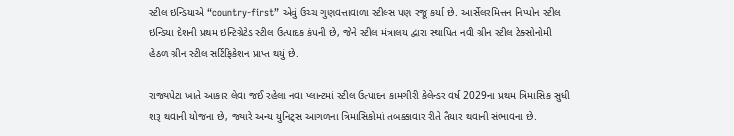સ્ટીલ ઇન્ડિયાએ “country-first” એવું ઉચ્ચ ગુણવત્તાવાળા સ્ટીલ્સ પણ રજૂ કર્યા છે. આર્સેલરમિત્તન નિપ્પોન સ્ટીલ ઇન્ડિયા દેશની પ્રથમ ઇન્ટિગ્રેટેડ સ્ટીલ ઉત્પાદક કંપની છે, જેને સ્ટીલ મંત્રાલય દ્વારા સ્થાપિત નવી ગ્રીન સ્ટીલ ટેક્સોનોમી હેઠળ ગ્રીન સ્ટીલ સર્ટિફિકેશન પ્રાપ્ત થયું છે.

રાજ્યપેટા ખાતે આકાર લેવા જઈ રહેલા નવા પ્લાન્ટમાં સ્ટીલ ઉત્પાદન કામગીરી કેલેન્ડર વર્ષ 2029ના પ્રથમ ત્રિમાસિક સુધી શરૂ થવાની યોજના છે, જ્યારે અન્ય યુનિટ્સ આગળના ત્રિમાસિકોમાં તબક્કાવાર રીતે તૈયાર થવાની સંભાવના છે.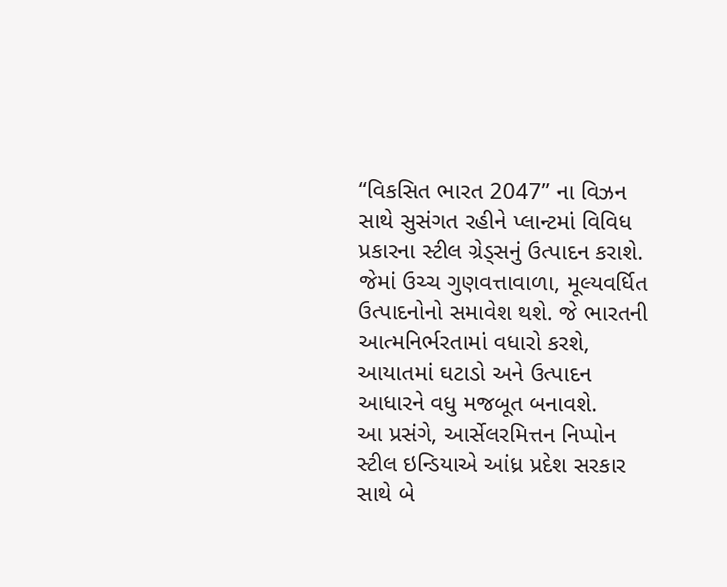“વિકસિત ભારત 2047” ના વિઝન સાથે સુસંગત રહીને પ્લાન્ટમાં વિવિધ પ્રકારના સ્ટીલ ગ્રેડ્સનું ઉત્પાદન કરાશે. જેમાં ઉચ્ચ ગુણવત્તાવાળા, મૂલ્યવર્ધિત ઉત્પાદનોનો સમાવેશ થશે. જે ભારતની આત્મનિર્ભરતામાં વધારો કરશે, આયાતમાં ઘટાડો અને ઉત્પાદન આધારને વધુ મજબૂત બનાવશે.
આ પ્રસંગે, આર્સેલરમિત્તન નિપ્પોન સ્ટીલ ઇન્ડિયાએ આંધ્ર પ્રદેશ સરકાર સાથે બે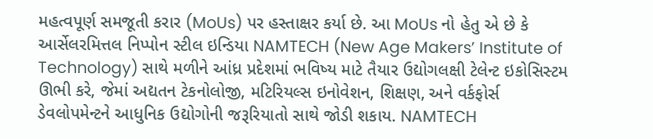મહત્વપૂર્ણ સમજૂતી કરાર (MoUs) પર હસ્તાક્ષર કર્યા છે. આ MoUs નો હેતુ એ છે કે આર્સેલરમિત્તલ નિપ્પોન સ્ટીલ ઇન્ડિયા NAMTECH (New Age Makers’ Institute of Technology) સાથે મળીને આંધ્ર પ્રદેશમાં ભવિષ્ય માટે તૈયાર ઉદ્યોગલક્ષી ટેલેન્ટ ઇકોસિસ્ટમ ઊભી કરે, જેમાં અદ્યતન ટેકનોલોજી, મટિરિયલ્સ ઇનોવેશન, શિક્ષણ, અને વર્કફોર્સ ડેવલોપમેન્ટને આધુનિક ઉદ્યોગોની જરૂરિયાતો સાથે જોડી શકાય. NAMTECH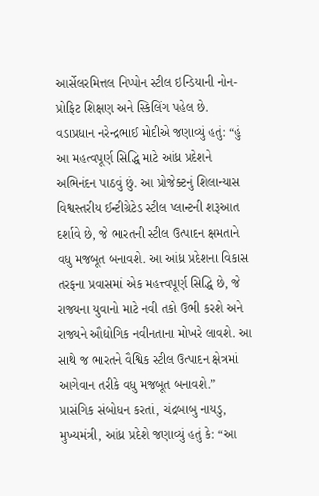આર્સેલરમિત્તલ નિપ્પોન સ્ટીલ ઇન્ડિયાની નોન-પ્રોફિટ શિક્ષણ અને સ્કિલિંગ પહેલ છે.
વડાપ્રધાન નરેન્દ્રભાઈ મોદીએ જણાવ્યું હતું: “હું આ મહત્વપૂર્ણ સિદ્ધિ માટે આંધ્ર પ્રદેશને અભિનંદન પાઠવું છું. આ પ્રોજેક્ટનું શિલાન્યાસ વિશ્વસ્તરીય ઈન્ટીગ્રેટેડ સ્ટીલ પ્લાન્ટની શરૂઆત દર્શાવે છે, જે ભારતની સ્ટીલ ઉત્પાદન ક્ષમતાને વધુ મજબૂત બનાવશે. આ આંધ્ર પ્રદેશના વિકાસ તરફના પ્રવાસમાં એક મહત્ત્વપૂર્ણ સિદ્ધિ છે, જે રાજ્યના યુવાનો માટે નવી તકો ઉભી કરશે અને રાજ્યને ઔદ્યોગિક નવીનતાના મોખરે લાવશે. આ સાથે જ ભારતને વૈશ્વિક સ્ટીલ ઉત્પાદન ક્ષેત્રમાં આગેવાન તરીકે વધુ મજબૂત બનાવશે.”
પ્રાસંગિક સંબોધન કરતાં, ચંદ્રબાબુ નાયડુ, મુખ્યમંત્રી, આંધ્ર પ્રદેશે જણાવ્યું હતું કે: “આ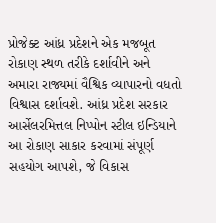પ્રોજેક્ટ આંધ્ર પ્રદેશને એક મજબૂત રોકાણ સ્થળ તરીકે દર્શાવીને અને અમારા રાજ્યમાં વૈશ્વિક વ્યાપારનો વધતો વિશ્વાસ દર્શાવશે. આંધ્ર પ્રદેશ સરકાર આર્સેલરમિત્તલ નિપ્પોન સ્ટીલ ઇન્ડિયાને આ રોકાણ સાકાર કરવામાં સંપૂર્ણ સહયોગ આપશે, જે વિકાસ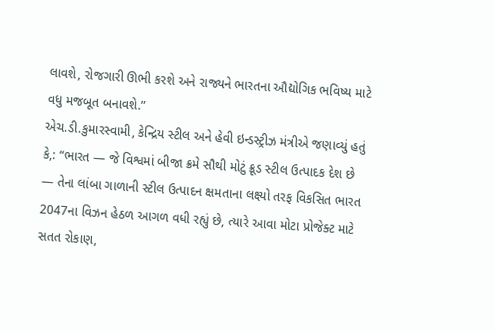લાવશે, રોજગારી ઊભી કરશે અને રાજ્યને ભારતના ઔદ્યોગિક ભવિષ્ય માટે વધુ મજબૂત બનાવશે.”
એચ.ડી.કુમારસ્વામી, કેન્દ્રિય સ્ટીલ અને હેવી ઇન્ડસ્ટ્રીઝ મંત્રીએ જણાવ્યું હતું કે,: “ભારત — જે વિશ્વમાં બીજા ક્રમે સૌથી મોટું ક્રૂડ સ્ટીલ ઉત્પાદક દેશ છે — તેના લાંબા ગાળાની સ્ટીલ ઉત્પાદન ક્ષમતાના લક્ષ્યો તરફ વિકસિત ભારત 2047ના વિઝન હેઠળ આગળ વધી રહ્યું છે, ત્યારે આવા મોટા પ્રોજેક્ટ માટે સતત રોકાણ,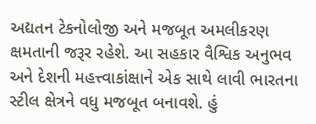અદ્યતન ટેકનોલોજી અને મજબૂત અમલીકરણ ક્ષમતાની જરૂર રહેશે. આ સહકાર વૈશ્વિક અનુભવ અને દેશની મહત્ત્વાકાંક્ષાને એક સાથે લાવી ભારતના સ્ટીલ ક્ષેત્રને વધુ મજબૂત બનાવશે. હું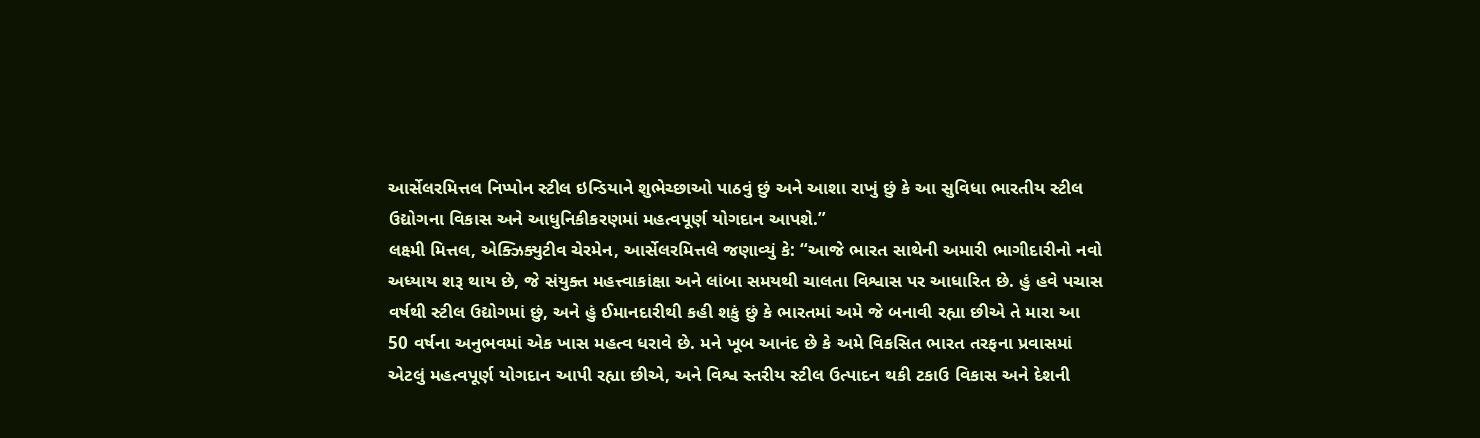આર્સેલરમિત્તલ નિપ્પોન સ્ટીલ ઇન્ડિયાને શુભેચ્છાઓ પાઠવું છું અને આશા રાખું છું કે આ સુવિધા ભારતીય સ્ટીલ ઉદ્યોગના વિકાસ અને આધુનિકીકરણમાં મહત્વપૂર્ણ યોગદાન આપશે.”
લક્ષ્મી મિત્તલ, એક્ઝિક્યુટીવ ચેરમેન, આર્સેલરમિત્તલે જણાવ્યું કે: “આજે ભારત સાથેની અમારી ભાગીદારીનો નવો અધ્યાય શરૂ થાય છે, જે સંયુક્ત મહત્ત્વાકાંક્ષા અને લાંબા સમયથી ચાલતા વિશ્વાસ પર આધારિત છે. હું હવે પચાસ વર્ષથી સ્ટીલ ઉદ્યોગમાં છું, અને હું ઈમાનદારીથી કહી શકું છું કે ભારતમાં અમે જે બનાવી રહ્યા છીએ તે મારા આ 50 વર્ષના અનુભવમાં એક ખાસ મહત્વ ધરાવે છે. મને ખૂબ આનંદ છે કે અમે વિકસિત ભારત તરફના પ્રવાસમાં એટલું મહત્વપૂર્ણ યોગદાન આપી રહ્યા છીએ, અને વિશ્વ સ્તરીય સ્ટીલ ઉત્પાદન થકી ટકાઉ વિકાસ અને દેશની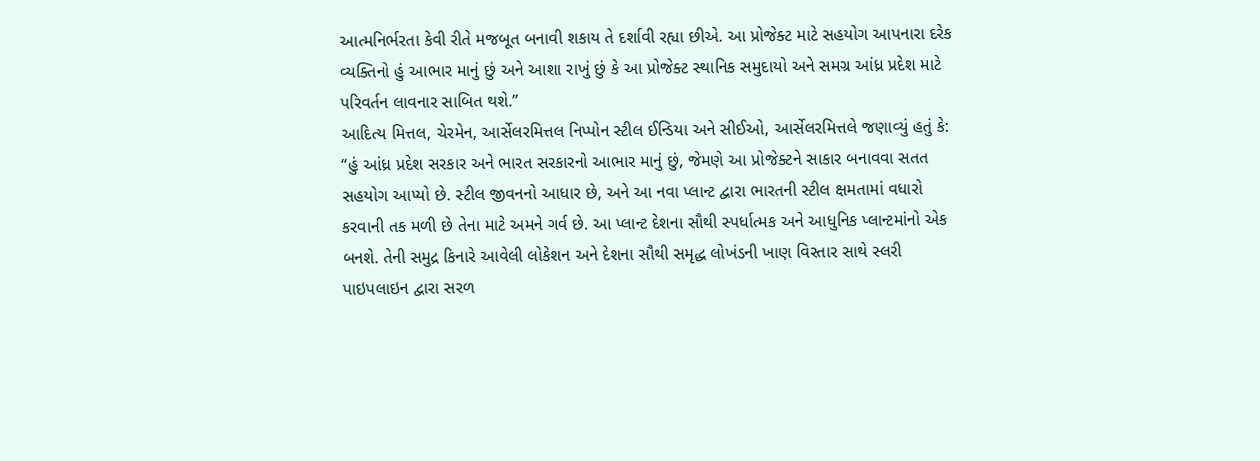આત્મનિર્ભરતા કેવી રીતે મજબૂત બનાવી શકાય તે દર્શાવી રહ્યા છીએ. આ પ્રોજેક્ટ માટે સહયોગ આપનારા દરેક વ્યક્તિનો હું આભાર માનું છું અને આશા રાખું છું કે આ પ્રોજેક્ટ સ્થાનિક સમુદાયો અને સમગ્ર આંધ્ર પ્રદેશ માટે પરિવર્તન લાવનાર સાબિત થશે.”
આદિત્ય મિત્તલ, ચેરમેન, આર્સેલરમિત્તલ નિપ્પોન સ્ટીલ ઈન્ડિયા અને સીઈઓ, આર્સેલરમિત્તલે જણાવ્યું હતું કે: “હું આંધ્ર પ્રદેશ સરકાર અને ભારત સરકારનો આભાર માનું છું, જેમણે આ પ્રોજેક્ટને સાકાર બનાવવા સતત સહયોગ આપ્યો છે. સ્ટીલ જીવનનો આધાર છે, અને આ નવા પ્લાન્ટ દ્વારા ભારતની સ્ટીલ ક્ષમતામાં વધારો કરવાની તક મળી છે તેના માટે અમને ગર્વ છે. આ પ્લાન્ટ દેશના સૌથી સ્પર્ધાત્મક અને આધુનિક પ્લાન્ટમાંનો એક બનશે. તેની સમુદ્ર કિનારે આવેલી લોકેશન અને દેશના સૌથી સમૃદ્ધ લોખંડની ખાણ વિસ્તાર સાથે સ્લરી પાઇપલાઇન દ્વારા સરળ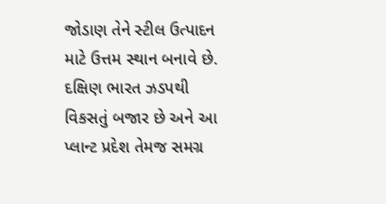જોડાણ તેને સ્ટીલ ઉત્પાદન માટે ઉત્તમ સ્થાન બનાવે છે. દક્ષિણ ભારત ઝડપથી વિકસતું બજાર છે અને આ પ્લાન્ટ પ્રદેશ તેમજ સમગ્ર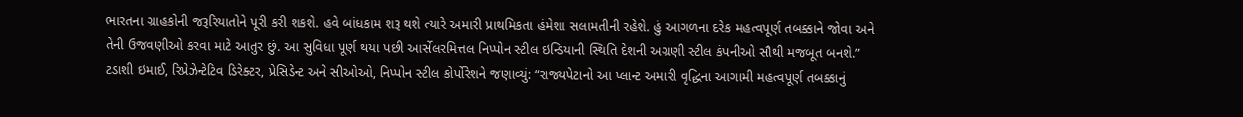ભારતના ગ્રાહકોની જરૂરિયાતોને પૂરી કરી શકશે. હવે બાંધકામ શરૂ થશે ત્યારે અમારી પ્રાથમિકતા હંમેશા સલામતીની રહેશે. હું આગળના દરેક મહત્વપૂર્ણ તબક્કાને જોવા અને તેની ઉજવણીઓ કરવા માટે આતુર છું. આ સુવિધા પૂર્ણ થયા પછી આર્સેલરમિત્તલ નિપ્પોન સ્ટીલ ઇન્ડિયાની સ્થિતિ દેશની અગ્રણી સ્ટીલ કંપનીઓ સૌથી મજબૂત બનશે.”
ટડાશી ઇમાઈ, રિપ્રેઝેન્ટેટિવ ડિરેક્ટર, પ્રેસિડેન્ટ અને સીઓઓ, નિપ્પોન સ્ટીલ કોર્પોરેશને જણાવ્યું: “રાજ્યપેટાનો આ પ્લાન્ટ અમારી વૃદ્ધિના આગામી મહત્વપૂર્ણ તબક્કાનું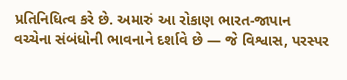પ્રતિનિધિત્વ કરે છે. અમારું આ રોકાણ ભારત-જાપાન વચ્ચેના સંબંધોની ભાવનાને દર્શાવે છે — જે વિશ્વાસ, પરસ્પર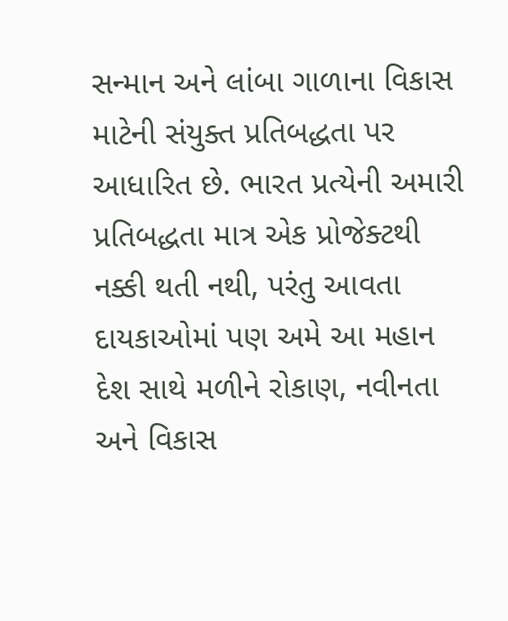સન્માન અને લાંબા ગાળાના વિકાસ માટેની સંયુક્ત પ્રતિબદ્ધતા પર આધારિત છે. ભારત પ્રત્યેની અમારી પ્રતિબદ્ધતા માત્ર એક પ્રોજેક્ટથી નક્કી થતી નથી, પરંતુ આવતા દાયકાઓમાં પણ અમે આ મહાન દેશ સાથે મળીને રોકાણ, નવીનતા અને વિકાસ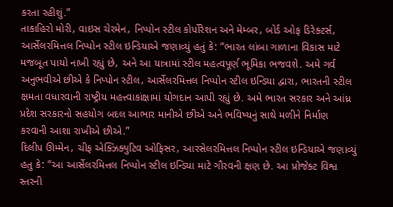કરતા રહીશું.”
તાકાહિરો મોરી, વાઇસ ચેરમેન, નિપ્પોન સ્ટીલ કોર્પોરેશન અને મેમ્બર, બોર્ડ ઓફ ડિરેક્ટર્સ, આર્સેલરમિત્તલ નિપ્પોન સ્ટીલ ઇન્ડિયાએ જણાવ્યું હતું કે: “ભારત લાંબા ગાળાના વિકાસ માટે મજબૂત પાયો નાખી રહ્યું છે, અને આ યાત્રામાં સ્ટીલ મહત્વપૂર્ણ ભૂમિકા ભજવશે. અમે ગર્વ અનુભવીએ છીએ કે નિપ્પોન સ્ટીલ, આર્સેલરમિત્તલ નિપ્પોન સ્ટીલ ઇન્ડિયા દ્વારા, ભારતની સ્ટીલ ક્ષમતા વધારવાની રાષ્ટ્રીય મહત્ત્વાકાંક્ષામાં યોગદાન આપી રહ્યું છે. અમે ભારત સરકાર અને આંધ્ર પ્રદેશ સરકારનો સહયોગ બદલ આભાર માનીએ છીએ અને ભવિષ્યનું સાથે મળીને નિર્માણ કરવાની આશા રાખીએ છીએ.”
દિલીપ ઊમ્મેન, ચીફ એક્ઝિક્યુટિવ ઓફિસર, આરસેલરમિત્તલ નિપ્પોન સ્ટીલ ઇન્ડિયાએ જણાવ્યું હતુ કે: “આ આર્સેલરમિત્તલ નિપ્પોન સ્ટીલ ઇન્ડિયા માટે ગૌરવની ક્ષણ છે. આ પ્રોજેક્ટ વિશ્વ સ્તરની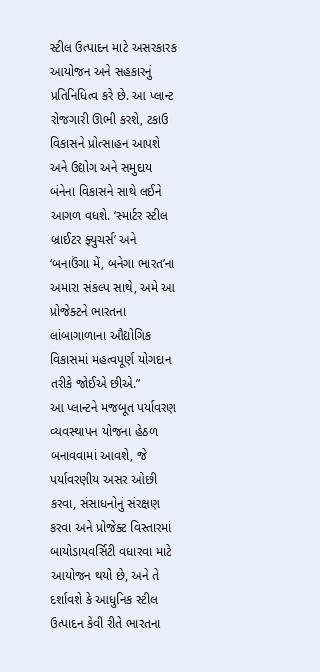સ્ટીલ ઉત્પાદન માટે અસરકારક આયોજન અને સહકારનું પ્રતિનિધિત્વ કરે છે. આ પ્લાન્ટ રોજગારી ઊભી કરશે, ટકાઉ વિકાસને પ્રોત્સાહન આપશે અને ઉદ્યોગ અને સમુદાય બંનેના વિકાસને સાથે લઈને આગળ વધશે. ‘સ્માર્ટર સ્ટીલ બ્રાઈટર ફ્યુચર્સ’ અને ‘બનાઉંગા મેં, બનેગા ભારત’ના અમારા સંકલ્પ સાથે, અમે આ પ્રોજેક્ટને ભારતના લાંબાગાળાના ઔદ્યોગિક વિકાસમાં મહત્વપૂર્ણ યોગદાન તરીકે જોઈએ છીએ.”
આ પ્લાન્ટને મજબૂત પર્યાવરણ વ્યવસ્થાપન યોજના હેઠળ બનાવવામાં આવશે, જે પર્યાવરણીય અસર ઓછી કરવા, સંસાધનોનું સંરક્ષણ કરવા અને પ્રોજેક્ટ વિસ્તારમાં બાયોડાયવર્સિટી વધારવા માટે આયોજન થયો છે, અને તે દર્શાવશે કે આધુનિક સ્ટીલ ઉત્પાદન કેવી રીતે ભારતના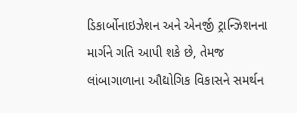ડિકાર્બોનાઇઝેશન અને એનર્જી ટ્રાન્ઝિશનના માર્ગને ગતિ આપી શકે છે, તેમજ લાંબાગાળાના ઔદ્યોગિક વિકાસને સમર્થન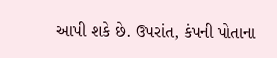આપી શકે છે. ઉપરાંત, કંપની પોતાના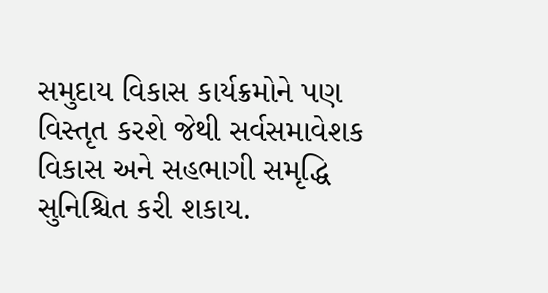સમુદાય વિકાસ કાર્યક્રમોને પણ વિસ્તૃત કરશે જેથી સર્વસમાવેશક વિકાસ અને સહભાગી સમૃદ્ધિ સુનિશ્ચિત કરી શકાય.